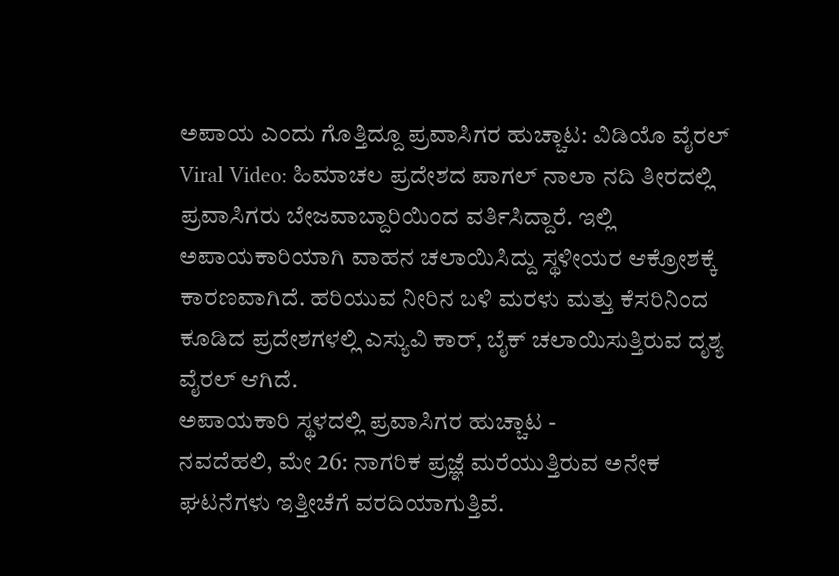ಅಪಾಯ ಎಂದು ಗೊತ್ತಿದ್ದೂ ಪ್ರವಾಸಿಗರ ಹುಚ್ಚಾಟ: ವಿಡಿಯೊ ವೈರಲ್
Viral Video: ಹಿಮಾಚಲ ಪ್ರದೇಶದ ಪಾಗಲ್ ನಾಲಾ ನದಿ ತೀರದಲ್ಲಿ ಪ್ರವಾಸಿಗರು ಬೇಜವಾಬ್ದಾರಿಯಿಂದ ವರ್ತಿಸಿದ್ದಾರೆ. ಇಲ್ಲಿ ಅಪಾಯಕಾರಿಯಾಗಿ ವಾಹನ ಚಲಾಯಿಸಿದ್ದು ಸ್ಥಳೀಯರ ಆಕ್ರೋಶಕ್ಕೆ ಕಾರಣವಾಗಿದೆ. ಹರಿಯುವ ನೀರಿನ ಬಳಿ ಮರಳು ಮತ್ತು ಕೆಸರಿನಿಂದ ಕೂಡಿದ ಪ್ರದೇಶಗಳಲ್ಲಿ ಎಸ್ಯುವಿ ಕಾರ್, ಬೈಕ್ ಚಲಾಯಿಸುತ್ತಿರುವ ದೃಶ್ಯ ವೈರಲ್ ಆಗಿದೆ.
ಅಪಾಯಕಾರಿ ಸ್ಥಳದಲ್ಲಿ ಪ್ರವಾಸಿಗರ ಹುಚ್ಚಾಟ -
ನವದೆಹಲಿ, ಮೇ 26: ನಾಗರಿಕ ಪ್ರಜ್ಞೆ ಮರೆಯುತ್ತಿರುವ ಅನೇಕ ಘಟನೆಗಳು ಇತ್ತೀಚೆಗೆ ವರದಿಯಾಗುತ್ತಿವೆ.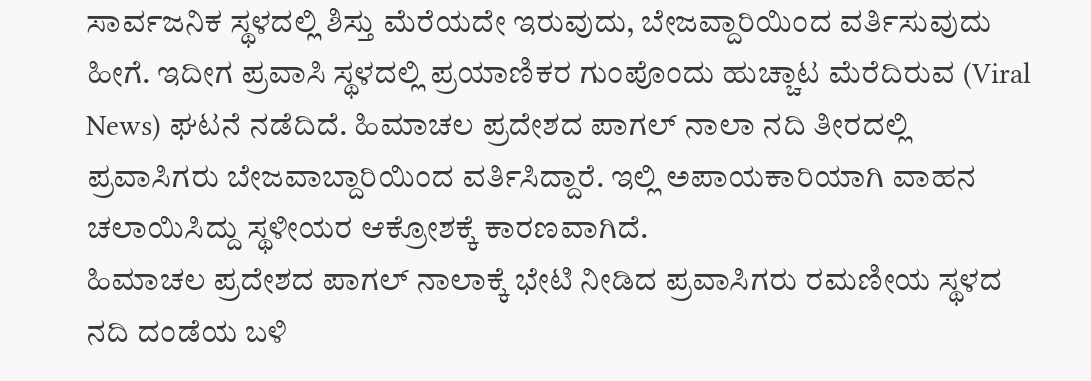ಸಾರ್ವಜನಿಕ ಸ್ಥಳದಲ್ಲಿ ಶಿಸ್ತು ಮೆರೆಯದೇ ಇರುವುದು, ಬೇಜವ್ದಾರಿಯಿಂದ ವರ್ತಿಸುವುದು ಹೀಗೆ. ಇದೀಗ ಪ್ರವಾಸಿ ಸ್ಥಳದಲ್ಲಿ ಪ್ರಯಾಣಿಕರ ಗುಂಪೊಂದು ಹುಚ್ಚಾಟ ಮೆರೆದಿರುವ (Viral News) ಘಟನೆ ನಡೆದಿದೆ. ಹಿಮಾಚಲ ಪ್ರದೇಶದ ಪಾಗಲ್ ನಾಲಾ ನದಿ ತೀರದಲ್ಲಿ ಪ್ರವಾಸಿಗರು ಬೇಜವಾಬ್ದಾರಿಯಿಂದ ವರ್ತಿಸಿದ್ದಾರೆ. ಇಲ್ಲಿ ಅಪಾಯಕಾರಿಯಾಗಿ ವಾಹನ ಚಲಾಯಿಸಿದ್ದು ಸ್ಥಳೀಯರ ಆಕ್ರೋಶಕ್ಕೆ ಕಾರಣವಾಗಿದೆ.
ಹಿಮಾಚಲ ಪ್ರದೇಶದ ಪಾಗಲ್ ನಾಲಾಕ್ಕೆ ಭೇಟಿ ನೀಡಿದ ಪ್ರವಾಸಿಗರು ರಮಣೀಯ ಸ್ಥಳದ ನದಿ ದಂಡೆಯ ಬಳಿ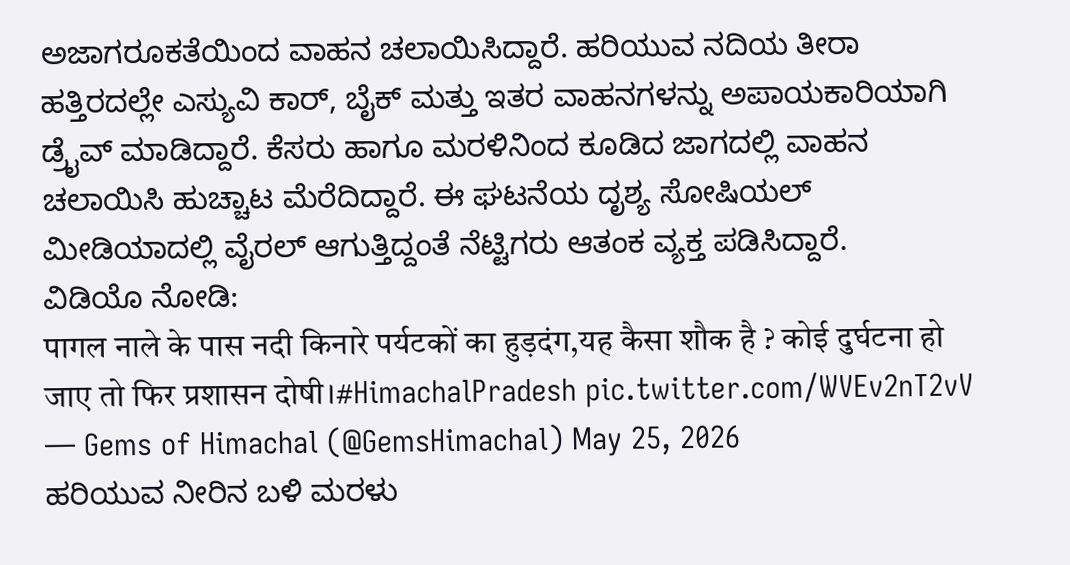ಅಜಾಗರೂಕತೆಯಿಂದ ವಾಹನ ಚಲಾಯಿಸಿದ್ದಾರೆ. ಹರಿಯುವ ನದಿಯ ತೀರಾ ಹತ್ತಿರದಲ್ಲೇ ಎಸ್ಯುವಿ ಕಾರ್, ಬೈಕ್ ಮತ್ತು ಇತರ ವಾಹನಗಳನ್ನು ಅಪಾಯಕಾರಿಯಾಗಿ ಡ್ರೈವ್ ಮಾಡಿದ್ದಾರೆ. ಕೆಸರು ಹಾಗೂ ಮರಳಿನಿಂದ ಕೂಡಿದ ಜಾಗದಲ್ಲಿ ವಾಹನ ಚಲಾಯಿಸಿ ಹುಚ್ಚಾಟ ಮೆರೆದಿದ್ದಾರೆ. ಈ ಘಟನೆಯ ದೃಶ್ಯ ಸೋಷಿಯಲ್ ಮೀಡಿಯಾದಲ್ಲಿ ವೈರಲ್ ಆಗುತ್ತಿದ್ದಂತೆ ನೆಟ್ಟಿಗರು ಆತಂಕ ವ್ಯಕ್ತ ಪಡಿಸಿದ್ದಾರೆ.
ವಿಡಿಯೊ ನೋಡಿ:
पागल नाले के पास नदी किनारे पर्यटकों का हुड़दंग,यह कैसा शौक है ? कोई दुर्घटना हो जाए तो फिर प्रशासन दोषी।#HimachalPradesh pic.twitter.com/WVEv2nT2vV
— Gems of Himachal (@GemsHimachal) May 25, 2026
ಹರಿಯುವ ನೀರಿನ ಬಳಿ ಮರಳು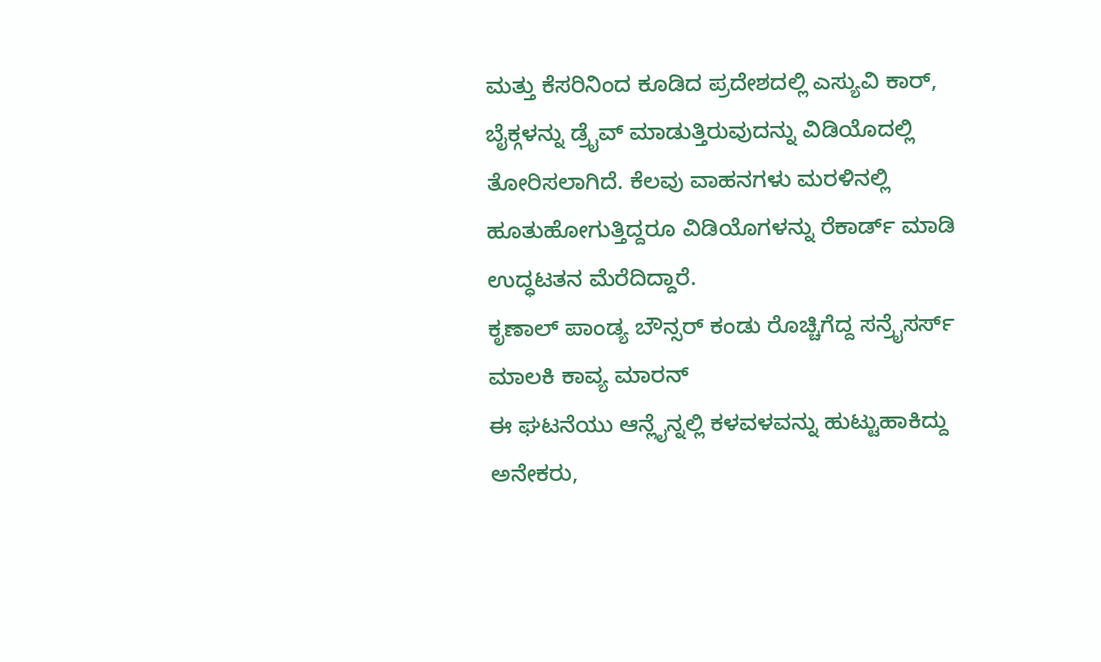ಮತ್ತು ಕೆಸರಿನಿಂದ ಕೂಡಿದ ಪ್ರದೇಶದಲ್ಲಿ ಎಸ್ಯುವಿ ಕಾರ್, ಬೈಕ್ಗಳನ್ನು ಡ್ರೈವ್ ಮಾಡುತ್ತಿರುವುದನ್ನು ವಿಡಿಯೊದಲ್ಲಿ ತೋರಿಸಲಾಗಿದೆ. ಕೆಲವು ವಾಹನಗಳು ಮರಳಿನಲ್ಲಿ ಹೂತುಹೋಗುತ್ತಿದ್ದರೂ ವಿಡಿಯೊಗಳನ್ನು ರೆಕಾರ್ಡ್ ಮಾಡಿ ಉದ್ಧಟತನ ಮೆರೆದಿದ್ದಾರೆ.
ಕೃಣಾಲ್ ಪಾಂಡ್ಯ ಬೌನ್ಸರ್ ಕಂಡು ರೊಚ್ಚಿಗೆದ್ದ ಸನ್ರೈಸರ್ಸ್ ಮಾಲಕಿ ಕಾವ್ಯ ಮಾರನ್
ಈ ಘಟನೆಯು ಆನ್ಲೈನ್ನಲ್ಲಿ ಕಳವಳವನ್ನು ಹುಟ್ಟುಹಾಕಿದ್ದು ಅನೇಕರು,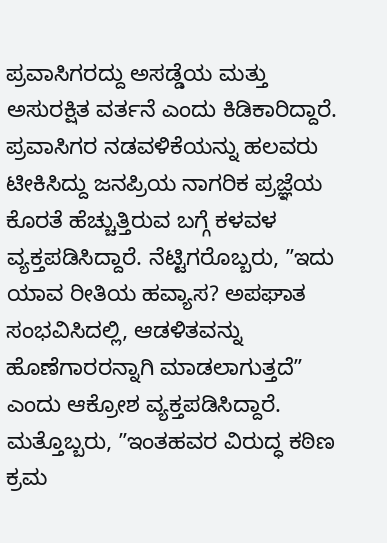ಪ್ರವಾಸಿಗರದ್ದು ಅಸಡ್ಡೆಯ ಮತ್ತು ಅಸುರಕ್ಷಿತ ವರ್ತನೆ ಎಂದು ಕಿಡಿಕಾರಿದ್ದಾರೆ. ಪ್ರವಾಸಿಗರ ನಡವಳಿಕೆಯನ್ನು ಹಲವರು ಟೀಕಿಸಿದ್ದು ಜನಪ್ರಿಯ ನಾಗರಿಕ ಪ್ರಜ್ಞೆಯ ಕೊರತೆ ಹೆಚ್ಚುತ್ತಿರುವ ಬಗ್ಗೆ ಕಳವಳ ವ್ಯಕ್ತಪಡಿಸಿದ್ದಾರೆ. ನೆಟ್ಟಿಗರೊಬ್ಬರು, ʼʼಇದು ಯಾವ ರೀತಿಯ ಹವ್ಯಾಸ? ಅಪಘಾತ ಸಂಭವಿಸಿದಲ್ಲಿ, ಆಡಳಿತವನ್ನು ಹೊಣೆಗಾರರನ್ನಾಗಿ ಮಾಡಲಾಗುತ್ತದೆʼʼ ಎಂದು ಆಕ್ರೋಶ ವ್ಯಕ್ತಪಡಿಸಿದ್ದಾರೆ. ಮತ್ತೊಬ್ಬರು, ʼʼಇಂತಹವರ ವಿರುದ್ಧ ಕಠಿಣ ಕ್ರಮ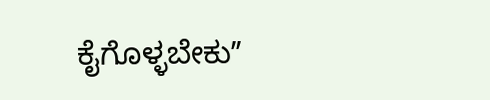ಕೈಗೊಳ್ಳಬೇಕುʼʼ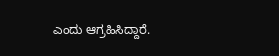ಎಂದು ಆಗ್ರಹಿಸಿದ್ದಾರೆ.